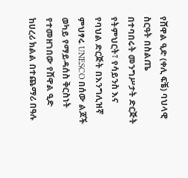የሸዋል ዒድ (ቀሊ ፍቼ) ባህላዊ ስርዓት በስልጤ
በተባበሩት መንግሥታት ድርጅት የትምህርት፣ የሳይንስ እና የባህል ድርጅት በእንግሊዝኛ ምህፃሩ UNESCO በሰው ልጆች ወካይ የማይዳሰስ ቅርስነት የተመዘገበው የሸዋል ዒድ ከሀረሪ ክልል በተጨማሪ በዓሉ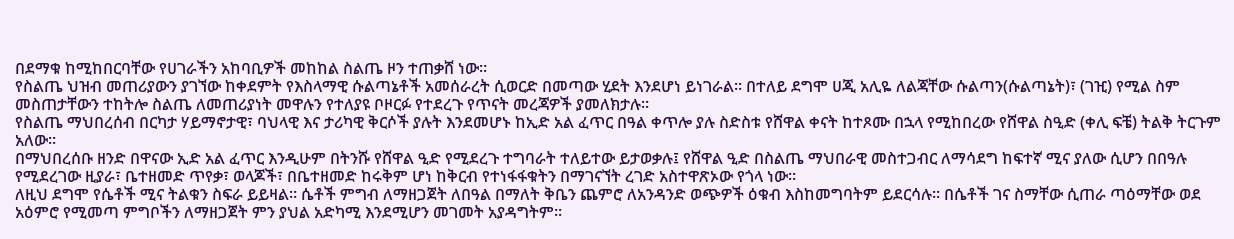በደማቁ ከሚከበርባቸው የሀገራችን አከባቢዎች መከከል ስልጤ ዞን ተጠቃሸ ነው።
የስልጤ ህዝብ መጠሪያውን ያገኘው ከቀደምት የእስላማዊ ሱልጣኔቶች አመሰራረት ሲወርድ በመጣው ሂደት እንደሆነ ይነገራል። በተለይ ደግሞ ሀጂ አሊዬ ለልጃቸው ሱልጣን(ሱልጣኔት)፣ (ገዢ) የሚል ስም መስጠታቸውን ተከትሎ ስልጤ ለመጠሪያነት መዋሉን የተለያዩ ቦዞርፉ የተደረጉ የጥናት መረጃዎች ያመለክታሉ።
የስልጤ ማህበረሰብ በርካታ ሃይማኖታዊ፣ ባህላዊ እና ታሪካዊ ቅርሶች ያሉት እንደመሆኑ ከኢድ አል ፈጥር በዓል ቀጥሎ ያሉ ስድስቱ የሸዋል ቀናት ከተጾሙ በኋላ የሚከበረው የሸዋል ስዒድ (ቀሊ ፍቼ) ትልቅ ትርጉም አለው።
በማህበረሰቡ ዘንድ በዋናው ኢድ አል ፈጥር እንዲሁም በትንሹ የሸዋል ዒድ የሚደረጉ ተግባራት ተለይተው ይታወቃሉ፤ የሸዋል ዒድ በስልጤ ማህበራዊ መስተጋብር ለማሳደግ ከፍተኛ ሚና ያለው ሲሆን በበዓሉ የሚደረገው ዚያራ፣ ቤተዘመድ ጥየቃ፣ ወላጆች፣ በቤተዘመድ ከሩቅም ሆነ ከቅርብ የተነፋፋቁትን በማገናኘት ረገድ አስተዋጽኦው የጎላ ነው።
ለዚህ ደግሞ የሴቶች ሚና ትልቁን ስፍራ ይይዛል። ሴቶች ምግብ ለማዘጋጀት ለበዓል በማለት ቅቤን ጨምሮ ለአንዳንድ ወጭዎች ዕቁብ እስከመግባትም ይደርሳሉ። በሴቶች ገና ስማቸው ሲጠራ ጣዕማቸው ወደ አዕምሮ የሚመጣ ምግቦችን ለማዘጋጀት ምን ያህል አድካሚ እንደሚሆን መገመት አያዳግትም።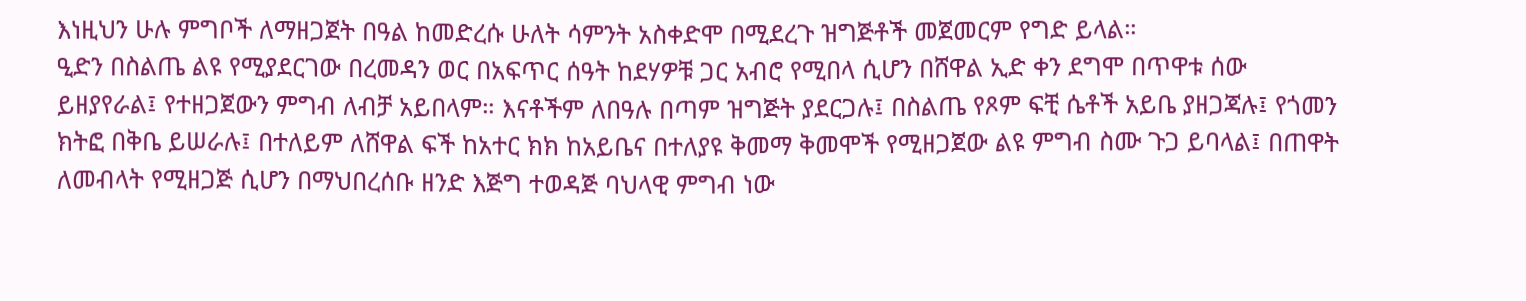እነዚህን ሁሉ ምግቦች ለማዘጋጀት በዓል ከመድረሱ ሁለት ሳምንት አስቀድሞ በሚደረጉ ዝግጅቶች መጀመርም የግድ ይላል።
ዒድን በስልጤ ልዩ የሚያደርገው በረመዳን ወር በአፍጥር ሰዓት ከደሃዎቹ ጋር አብሮ የሚበላ ሲሆን በሸዋል ኢድ ቀን ደግሞ በጥዋቱ ሰው ይዘያየራል፤ የተዘጋጀውን ምግብ ለብቻ አይበላም። እናቶችም ለበዓሉ በጣም ዝግጅት ያደርጋሉ፤ በስልጤ የጾም ፍቺ ሴቶች አይቤ ያዘጋጃሉ፤ የጎመን ክትፎ በቅቤ ይሠራሉ፤ በተለይም ለሸዋል ፍች ከአተር ክክ ከአይቤና በተለያዩ ቅመማ ቅመሞች የሚዘጋጀው ልዩ ምግብ ስሙ ጉጋ ይባላል፤ በጠዋት ለመብላት የሚዘጋጅ ሲሆን በማህበረሰቡ ዘንድ እጅግ ተወዳጅ ባህላዊ ምግብ ነው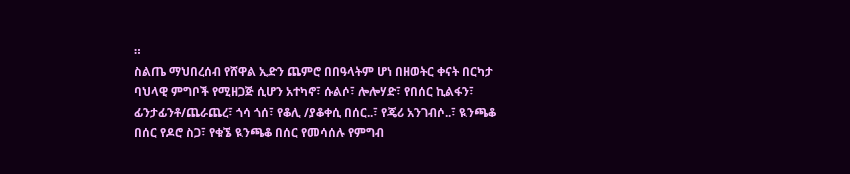።
ስልጤ ማህበረሰብ የሸዋል ኢድን ጨምሮ በበዓላትም ሆነ በዘወትር ቀናት በርካታ ባህላዊ ምግቦች የሚዘጋጅ ሲሆን አተካኖ፣ ሱልሶ፣ ሎሎሃድ፣ የበሰር ኪልፋን፣ ፊንታፊንቶ/ጨራጨረ፣ ጎሳ ጎሰ፣ የቆሊ /ያቆቀሲ በሰር..፣ የጄሪ አንገብሶ..፣ ዪንጫቆ በሰር የዶሮ ስጋ፣ የቁኜ ዪንጫቆ በሰር የመሳሰሉ የምግብ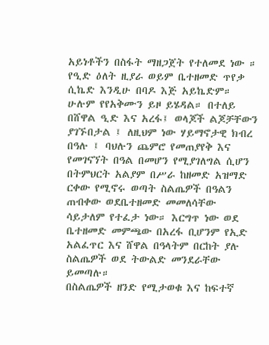አይነቶችን በስፋት ማዘጋጀት የተለመደ ነው ።
የዒድ ዕለት ዚያራ ወይም ቤተዘመድ ጥየቃ ሲኬድ እንዲሁ በባዶ እጅ አይኬድም። ሁሉም የየአቅሙን ይዞ ይሄዳል። በተለይ በሸዋል ዒድ እና አረፋ፤ ወላጆች ልጆቻቸውን ያገኙበታል ፤ ለዚህም ነው ሃይማኖታዊ ክብረ በዓሉ ፤ ባህሉን ጨምሮ የመጠያየቅ እና የመገናኘት በዓል በመሆን የሚያገለግል ሲሆን በትምህርት አልያም በሥራ ከዘመድ አዝማድ ርቀው የሚኖሩ ወጣት ስልጤዎች በዓልን ጠብቀው ወደቤተዘመድ መመለሳቸው ሳይታለም የተፈታ ነው። እርግጥ ነው ወደ ቤተዘመድ መምጫው በአረፋ ቢሆንም የኢድ አልፈጥር እና ሸዋል በዓላትም በርከት ያሉ ስልጤዎች ወደ ትውልድ መንደራቸው ይመጣሉ።
በስልጤዎች ዘንድ የሚታወቁ እና ከፍተኛ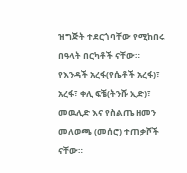ዝግጅት ተደርጎባቸው የሚከበሩ በዓላት በርካቶች ናቸው። የእንዳች አረፋ(የሴቶች አረፋ)፣ አረፋ፣ ቀሊ ፍቼ(ትንሹ ኢድ)፣ መዉሊድ እና የስልጤ ዘመን መለወጫ (መሰሮ) ተጠቃሾች ናቸው።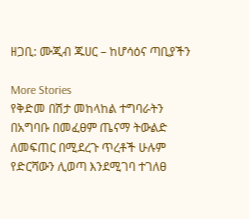ዘጋቢ: ሙጂብ ጁሀር – ከሆሳዕና ጣቢያችን

More Stories
የቅድመ በሽታ መከላከል ተግባራትን በአግባቡ በመፈፀም ጤናማ ትውልድ ለመፍጠር በሚደረጉ ጥረቶች ሁሉም የድርሻውን ሊወጣ እንደሚገባ ተገለፀ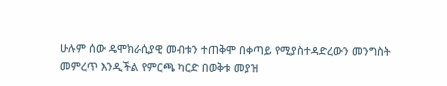ሁሉም ሰው ዴሞክራሲያዊ መብቱን ተጠቅሞ በቀጣይ የሚያስተዳድረውን መንግስት መምረጥ እንዲችል የምርጫ ካርድ በወቅቱ መያዝ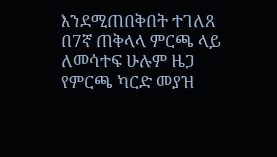እንደሚጠበቅበት ተገለጸ
በ7ኛ ጠቅላላ ምርጫ ላይ ለመሳተፍ ሁሉም ዜጋ የምርጫ ካርድ መያዝ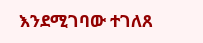እንደሚገባው ተገለጸ